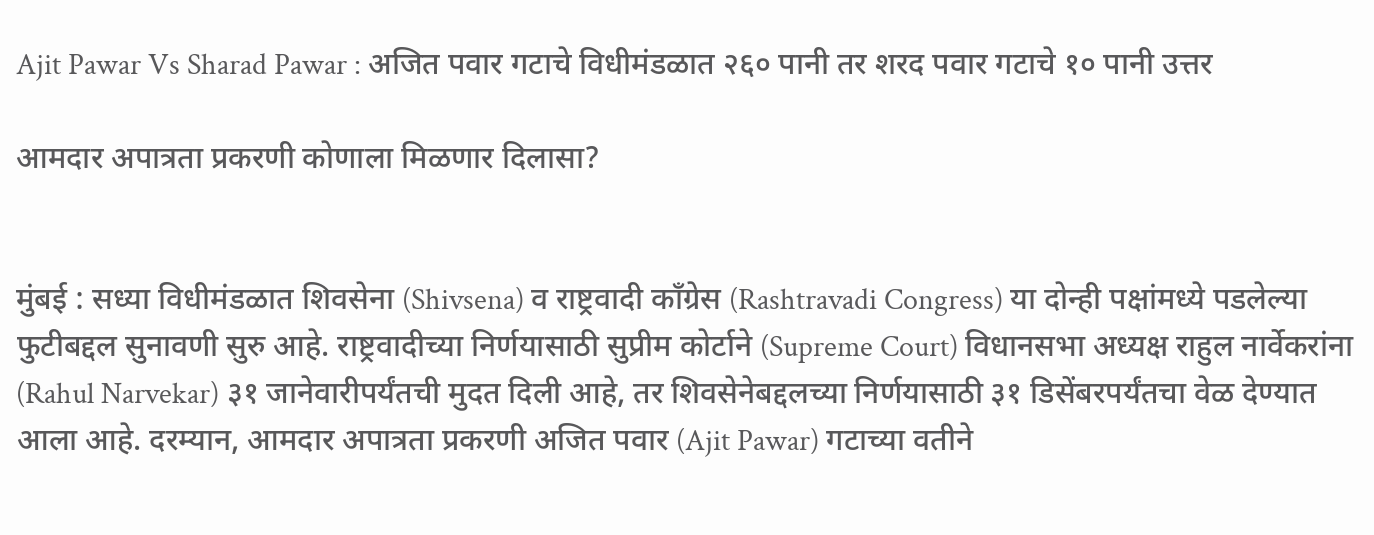Ajit Pawar Vs Sharad Pawar : अजित पवार गटाचे विधीमंडळात २६० पानी तर शरद पवार गटाचे १० पानी उत्तर

आमदार अपात्रता प्रकरणी कोणाला मिळणार दिलासा?


मुंबई : सध्या विधीमंडळात शिवसेना (Shivsena) व राष्ट्रवादी काँग्रेस (Rashtravadi Congress) या दोन्ही पक्षांमध्ये पडलेल्या फुटीबद्दल सुनावणी सुरु आहे. राष्ट्रवादीच्या निर्णयासाठी सुप्रीम कोर्टाने (Supreme Court) विधानसभा अध्यक्ष राहुल नार्वेकरांना (Rahul Narvekar) ३१ जानेवारीपर्यंतची मुदत दिली आहे, तर शिवसेनेबद्दलच्या निर्णयासाठी ३१ डिसेंबरपर्यंतचा वेळ देण्यात आला आहे. दरम्यान, आमदार अपात्रता प्रकरणी अजित पवार (Ajit Pawar) गटाच्या वतीने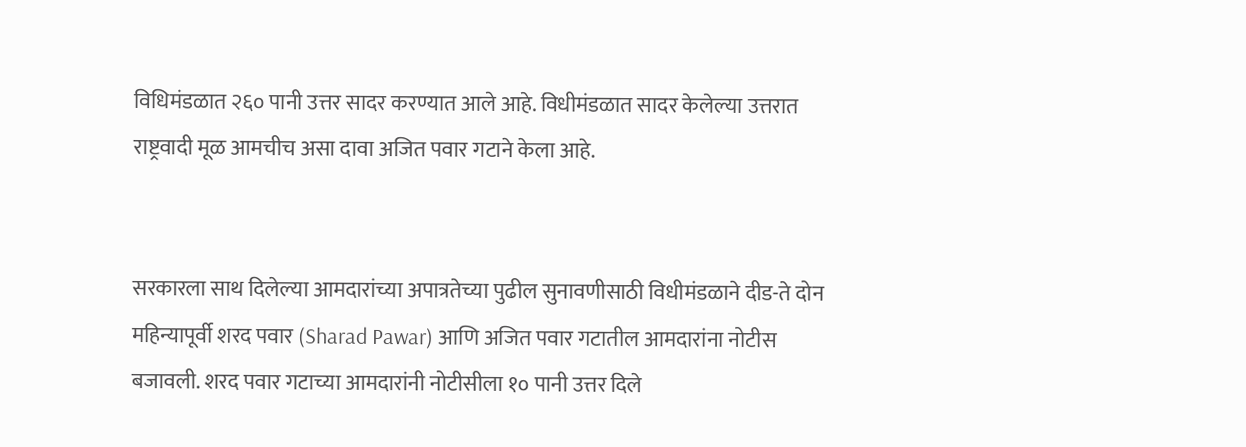विधिमंडळात २६० पानी उत्तर सादर करण्यात आले आहे. विधीमंडळात सादर केलेल्या उत्तरात राष्ट्रवादी मूळ आमचीच असा दावा अजित पवार गटाने केला आहे.


सरकारला साथ दिलेल्या आमदारांच्या अपात्रतेच्या पुढील सुनावणीसाठी विधीमंडळाने दीड-ते दोन महिन्यापूर्वी शरद पवार (Sharad Pawar) आणि अजित पवार गटातील आमदारांना नोटीस बजावली. शरद पवार गटाच्या आमदारांनी नोटीसीला १० पानी उत्तर दिले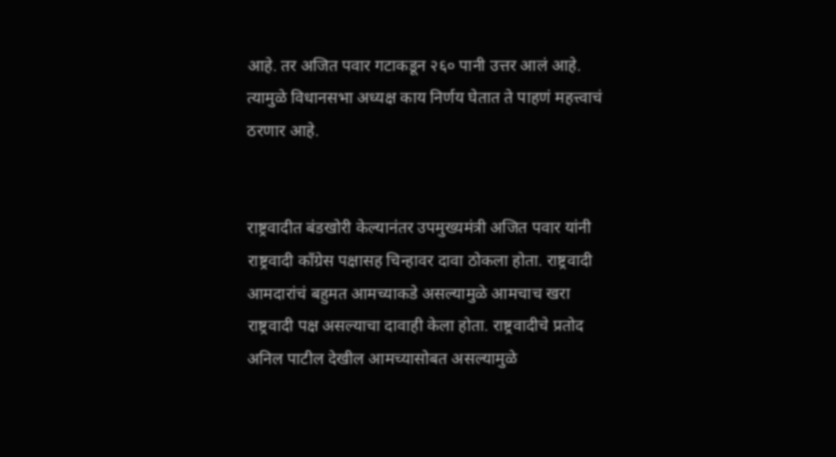आहे. तर अजित पवार गटाकडून २६० पानी उत्तर आलं आहे. त्यामुळे विधानसभा अध्यक्ष काय निर्णय घेतात ते पाहणं महत्त्वाचं ठरणार आहे.


राष्ट्रवादीत बंडखोरी केल्यानंतर उपमुख्यमंत्री अजित पवार यांनी राष्ट्रवादी काँग्रेस पक्षासह चिन्हावर दावा ठोकला होता. राष्ट्रवादी आमदारांचं बहुमत आमच्याकडे असल्यामुळे आमचाच खरा राष्ट्रवादी पक्ष असल्याचा दावाही केला होता. राष्ट्रवादीचे प्रतोद अनिल पाटील देखील आमच्यासोबत असल्यामुळे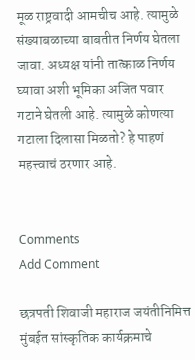मूळ राष्ट्रवादी आमचीच आहे. त्यामुळे संख्याबळाच्या बाबतीत निर्णय घेतला जावा. अध्यक्ष यांनी तात्काळ निर्णय घ्यावा अशी भूमिका अजित पवार गटाने घेतली आहे. त्यामुळे कोणत्या गटाला दिलासा मिळतो? हे पाहणं महत्त्वाचं ठरणार आहे.


Comments
Add Comment

छत्रपती शिवाजी महाराज जयंतीनिमित्त मुंबईत सांस्कृतिक कार्यक्रमाचे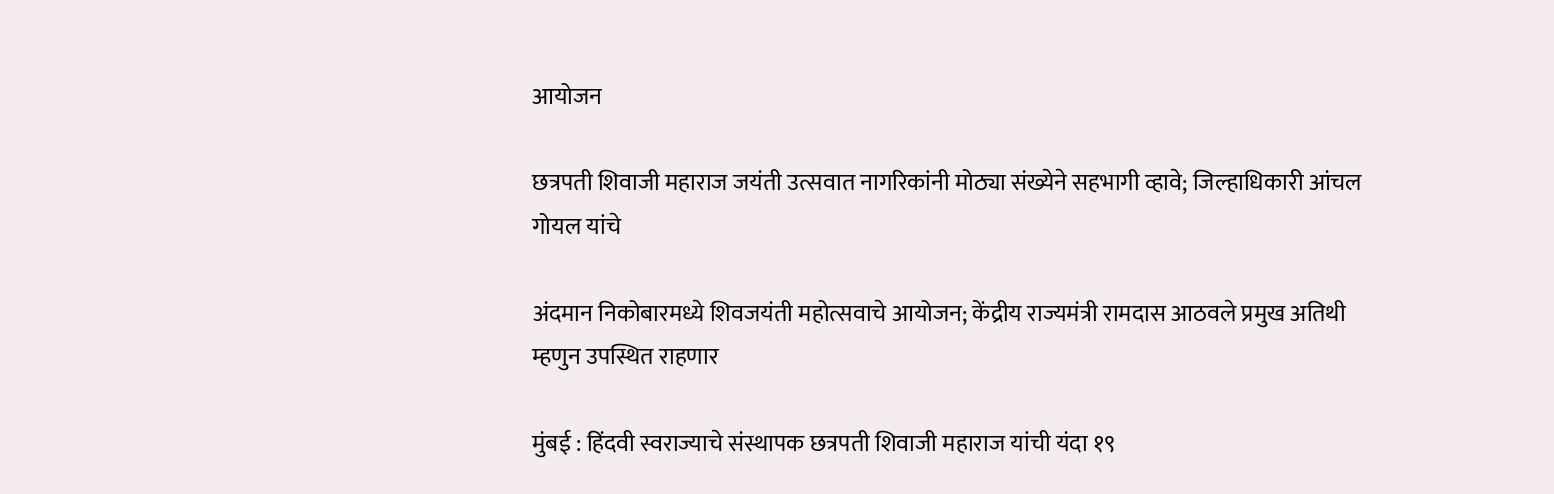आयोजन

छत्रपती शिवाजी महाराज जयंती उत्सवात नागरिकांनी मोठ्या संख्येने सहभागी व्हावे; जिल्हाधिकारी आंचल गोयल यांचे

अंदमान निकोबारमध्ये शिवजयंती महोत्सवाचे आयोजन; केंद्रीय राज्यमंत्री रामदास आठवले प्रमुख अतिथी म्हणुन उपस्थित राहणार

मुंबई : हिंदवी स्वराज्याचे संस्थापक छत्रपती शिवाजी महाराज यांची यंदा १९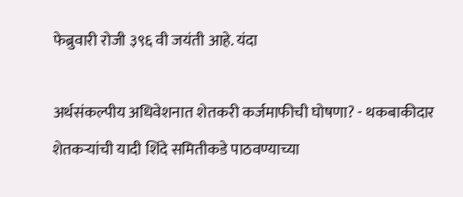फेब्रुवारी रोजी ३९६ वी जयंती आहे. यंदा

अर्थसंकल्पीय अधिवेशनात शेतकरी कर्जमाफीची घोषणा? - थकबाकीदार शेतकऱ्यांची यादी शिंदे समितीकडे पाठवण्याच्या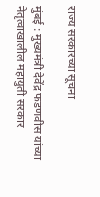राज्य सरकारच्या सूचना

मुंबई : मुख्यमंत्री देवेंद्र फडणवीस यांच्या नेतृत्वाखालील महायुती सरकार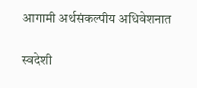आगामी अर्थसंकल्पीय अधिवेशनात

स्वदेशी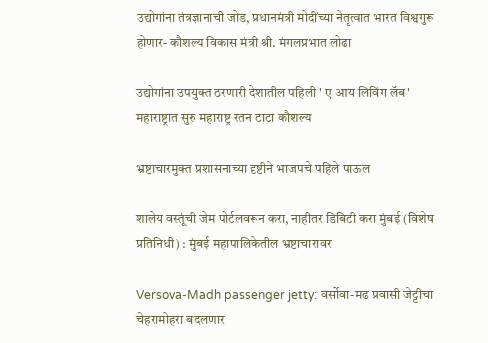उद्योगांना तंत्रज्ञानाची जोड, प्रधानमंत्री मोदींच्या नेतृत्वात भारत विश्वगुरू होणार- कौशल्य विकास मंत्री श्री. मंगलप्रभात लोढा

उद्योगांना उपयुक्त ठरणारी देशातील पहिली ' ए आय लिविंग लॅब' महाराष्ट्रात सुरु महाराष्ट्र रतन टाटा कौशल्य

भ्रष्टाचारमुक्त प्रशासनाच्या दृष्टीने भाजपचे पहिले पाऊल

शालेय वस्तूंची जेम पोर्टलवरून करा, नाहीतर डिबिटी करा मुंबई (विशेष प्रतिनिधी) : मुंबई महापालिकेतील भ्रष्टाचारावर

Versova-Madh passenger jetty: वर्सोवा-मढ प्रवासी जेट्टीचा चेहरामोहरा बदलणार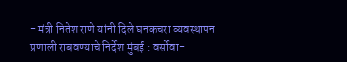- मंत्री नितेश राणे यांनी दिले घनकचरा व्यवस्थापन प्रणाली राबवण्याचे निर्देश मुंबई : वर्सोवा-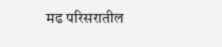मढ परिसरातील